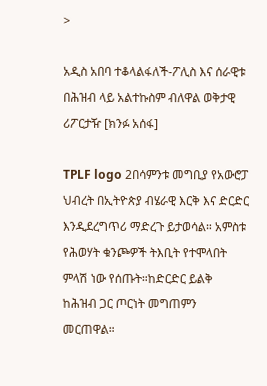>

አዲስ አበባ ተቆላልፋለች-ፖሊስ እና ሰራዊቱ በሕዝብ ላይ አልተኩስም ብለዋል ወቅታዊ ሪፖርታዥ [ክንፉ አሰፋ]

TPLF logo 2በሳምንቱ መግቢያ የአውሮፓ ህብረት በኢትዮጵያ ብሄራዊ እርቅ እና ድርድር እንዲደረግጥሪ ማድረጉ ይታወሳል። አምስቱ የሕወሃት ቁንጮዎች ትእቢት የተሞላበት ምላሽ ነው የሰጡት።ከድርድር ይልቅ ከሕዝብ ጋር ጦርነት መግጠምን መርጠዋል።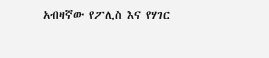አብዛኛው የፖሊስ እና የሃገር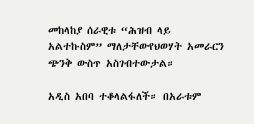መከላከያ ሰራዊቱ “ሕዝብ ላይ አልተኩስም” ማለታቸውየህወሃት አመራርን ጭንቅ ውስጥ አስገብተውታል።

አዲስ አበባ ተቆላልፋለች። በአራቱም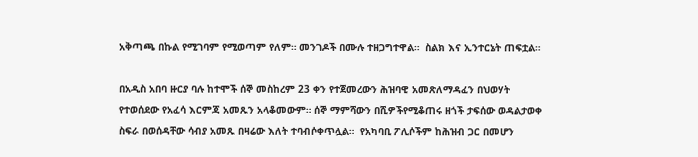አቅጣጫ በኩል የሚገባም የሚወጣም የለም። መንገዶች በሙሉ ተዘጋግተዋል።  ስልክ እና ኢንተርኔት ጠፍቷል።

በአዲስ አበባ ዙርያ ባሉ ከተሞች ሰኞ መስከረም 23 ቀን የተጀመረውን ሕዝባዊ አመጽለማዳፈን በህወሃት የተወሰደው የአፈሳ እርምጃ አመጹን አላቆመውም። ሰኞ ማምሻውን በሺዎችየሚቆጠሩ ዘጎች ታፍሰው ወዳልታወቀ ስፍራ በወሰዳቸው ሳብያ አመጹ በዛሬው እለት ተባብሶቀጥሏል።  የአካባቢ ፖሊሶችም ከሕዝብ ጋር በመሆን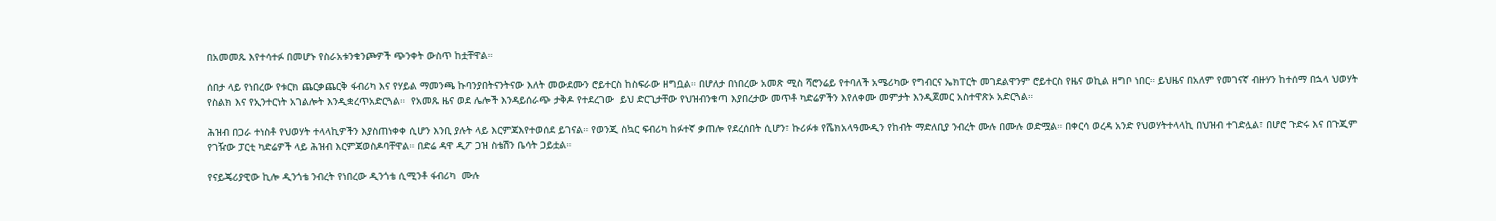በአመመጹ እየተሳተፉ በመሆኑ የስራአቱንቁንጮዎች ጭንቀት ውስጥ ከቷቸዋል።

ሰበታ ላይ የነበረው የቱርክ ጨርቃጨርቅ ፋብሪካ እና የሃይል ማመንጫ ኩባንያበትናንትናው እለት መውደሙን ሮይተርስ ከስፍራው ዘግቧል። በሆለታ በነበረው አመጽ ሚስ ሻሮንሬይ የተባለች አሜሪካው የግብርና ኤክፐርት መገደልዋንም ሮይተርስ የዜና ወኪል ዘግቦ ነበር። ይህዜና በአለም የመገናኛ ብዙሃን ከተሰማ በኋላ ህወሃት የስልክ እና የኢንተርነት አገልሎት እንዲቋረጥአድርጓል።  የአመጹ ዜና ወደ ሌሎች እንዳይሰራጭ ታቅዶ የተደረገው  ይህ ድርጊታቸው የህዝብንቁጣ እያበረታው መጥቶ ካድሬዎችን እየለቀሙ መምታት እንዲጀመር አስተዋጽኦ አድርጓል።

ሕዝብ በጋራ ተነስቶ የህወሃት ተላላኪዎችን እያስጠነቀቀ ሲሆን እንቢ ያሉት ላይ እርምጃእየተወሰደ ይገናል። የወንጂ ስኳር ፍብሪካ ከፉተኛ ቃጠሎ የደረሰበት ሲሆን፣ ኩሪፉቱ የሼክአላዓሙዲን የከብት ማድለቢያ ንብረት ሙሉ በሙሉ ወድሟል። በቀርሳ ወረዳ አንድ የህወሃትተላላኪ በህዝብ ተገድሏል፣ በሆሮ ጉድሩ እና በጉጂም የገዥው ፓርቲ ካድሬዎች ላይ ሕዝብ እርምጃወስዶባቸዋል። በድሬ ዳዋ ዲፖ ጋዝ ስቴሽን ቤሳት ጋይቷል።

የናይጄሪያዊው ኪሎ ዲንጎቴ ንብረት የነበረው ዲንጎቴ ሲሚንቶ ፋብሪካ  ሙሉ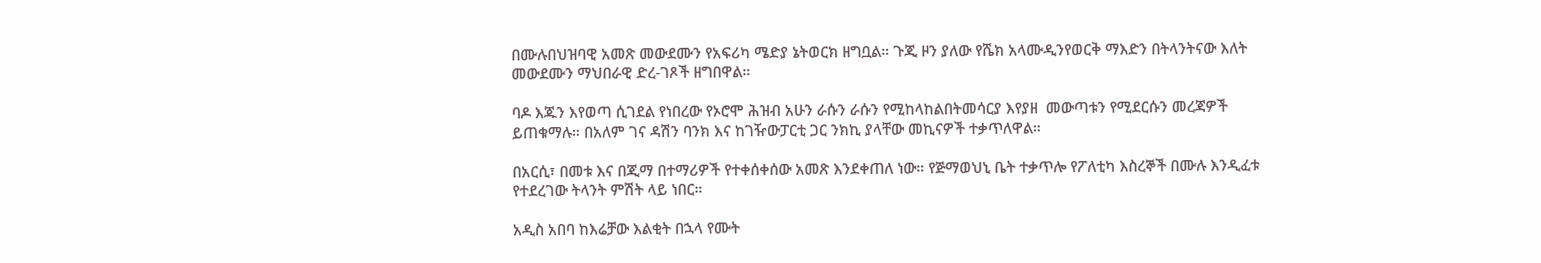በሙሉበህዝባዊ አመጽ መውደሙን የአፍሪካ ሜድያ ኔትወርክ ዘግቧል። ጉጂ ዞን ያለው የሼክ አላሙዲንየወርቅ ማእድን በትላንትናው እለት መውደሙን ማህበራዊ ድረ-ገጾች ዘግበዋል።

ባዶ እጁን እየወጣ ሲገደል የነበረው የኦሮሞ ሕዝብ አሁን ራሱን ራሱን የሚከላከልበትመሳርያ እየያዘ  መውጣቱን የሚደርሱን መረጃዎች ይጠቁማሉ። በአለም ገና ዳሽን ባንክ እና ከገዥውፓርቲ ጋር ንክኪ ያላቸው መኪናዎች ተቃጥለዋል።

በአርሲ፣ በመቱ እና በጂማ በተማሪዎች የተቀሰቀሰው አመጽ እንደቀጠለ ነው። የጅማወህኒ ቤት ተቃጥሎ የፖለቲካ እስረኞች በሙሉ እንዲፈቱ የተደረገው ትላንት ምሽት ላይ ነበር።

አዲስ አበባ ከእሬቻው እልቂት በኋላ የሙት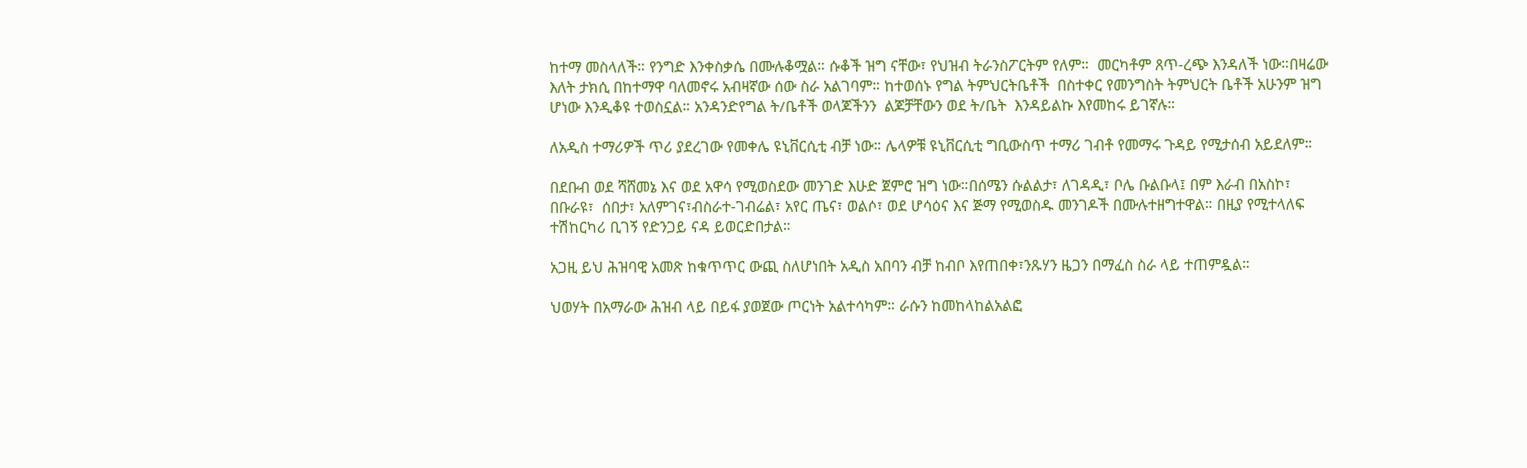ከተማ መስላለች። የንግድ እንቀስቃሴ በሙሉቆሟል። ሱቆች ዝግ ናቸው፣ የህዝብ ትራንስፖርትም የለም።  መርካቶም ጸጥ-ረጭ እንዳለች ነው።በዛሬው እለት ታክሲ በከተማዋ ባለመኖሩ አብዛኛው ሰው ስራ አልገባም። ከተወሰኑ የግል ትምህርትቤቶች  በስተቀር የመንግስት ትምህርት ቤቶች አሁንም ዝግ ሆነው እንዲቆዩ ተወስኗል። አንዳንድየግል ት/ቤቶች ወላጆችንን  ልጆቻቸውን ወደ ት/ቤት  እንዳይልኩ እየመከሩ ይገኛሉ።

ለአዲስ ተማሪዎች ጥሪ ያደረገው የመቀሌ ዩኒቨርሲቲ ብቻ ነው። ሌላዎቹ ዩኒቨርሲቲ ግቢውስጥ ተማሪ ገብቶ የመማሩ ጉዳይ የሚታሰብ አይደለም።

በደቡብ ወደ ሻሸመኔ እና ወደ አዋሳ የሚወስደው መንገድ እሁድ ጀምሮ ዝግ ነው።በሰሜን ሱልልታ፣ ለገዳዲ፣ ቦሌ ቡልቡላ፤ በም እራብ በአስኮ፣  በቡራዩ፣  ሰበታ፣ አለምገና፣ብስራተ-ገብሬል፣ አየር ጤና፣ ወልሶ፣ ወደ ሆሳዕና እና ጅማ የሚወስዱ መንገዶች በሙሉተዘግተዋል። በዚያ የሚተላለፍ ተሽከርካሪ ቢገኝ የድንጋይ ናዳ ይወርድበታል።

አጋዚ ይህ ሕዝባዊ አመጽ ከቁጥጥር ውጪ ስለሆነበት አዲስ አበባን ብቻ ከብቦ እየጠበቀ፣ንጹሃን ዜጋን በማፈስ ስራ ላይ ተጠምዷል።

ህወሃት በአማራው ሕዝብ ላይ በይፋ ያወጀው ጦርነት አልተሳካም። ራሱን ከመከላከልአልፎ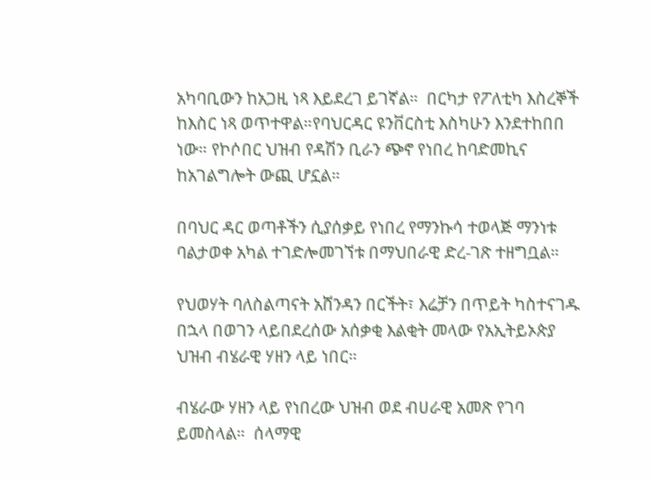አካባቢውን ከአጋዚ ነጻ እይደረገ ይገኛል።  በርካታ የፖለቲካ እስረኞች ከእስር ነጻ ወጥተዋል።የባህርዳር ዩንቨርስቲ እስካሁን እንደተከበበ ነው። የኮሶበር ህዝብ የዳሽን ቢራን ጭኖ የነበረ ከባድመኪና ከአገልግሎት ውጪ ሆኗል።

በባህር ዳር ወጣቶችን ሲያሰቃይ የነበረ የማንኩሳ ተወላጅ ማንነቱ ባልታወቀ አካል ተገድሎመገኘቱ በማህበራዊ ድረ-ገጽ ተዘግቧል።

የህወሃት ባለስልጣናት አሸንዳን በርችት፣ እሬቻን በጥይት ካስተናገዱ በኋላ በወገን ላይበደረሰው አሰቃቂ እልቂት መላው የአኢትይኦጵያ ህዝብ ብሄራዊ ሃዘን ላይ ነበር።

ብሄራው ሃዘን ላይ የነበረው ህዝብ ወደ ብሀራዊ አመጽ የገባ ይመስላል።  ሰላማዊ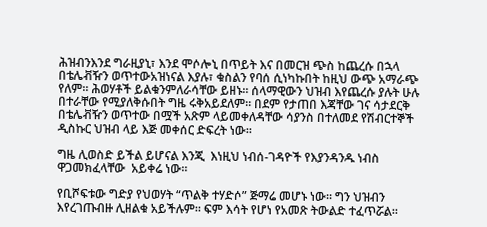ሕዝብንእንደ ግራዚያኒ፣ እንደ ሞሶሎኒ በጥይት እና በመርዝ ጭስ ከጨረሱ በኋላ በቴሌቭዥን ወጥተውአዝነናል እያሉ፣ ቁስልን የባሰ ሲነካኩበት ከዚህ ውጭ አማራጭ የለም። ሕወሃቶች ይልቁንምለራሳቸው ይዘኑ። ሰላማዊውን ህዝብ እየጨረሱ ያሉት ሁሉ በተራቸው የሚያለቅሱበት ግዜ ሩቅአይደለም። በደም የታጠበ እጃቸው ገና ሳታደርቅ በቴሌቭዥን ወጥተው በሟች አጽም ላይመቀለዳቸው ሳያንስ በተለመደ የሽብርተኞች ዲስኩር ህዝብ ላይ እጅ መቀሰር ድፍረት ነው።

ግዜ ሊወስድ ይችል ይሆናል እንጂ  እነዚህ ነብሰ-ገዳዮች የእያንዳንዱ ነብስ ዋጋመክፈላቸው  አይቀሬ ነው።

የቢሾፍቱው ግድያ የህወሃት “ጥልቅ ተሃድሶ” ጅማሬ መሆኑ ነው። ግን ህዝብን እየረገጡብዙ ሊዘልቁ አይችሉም። ፍም እሳት የሆነ የአመጽ ትውልድ ተፈጥሯል።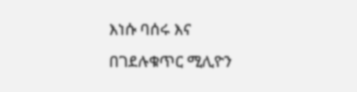እነሱ ባሰሩ እና በገደሉቁጥር ሚሊዮን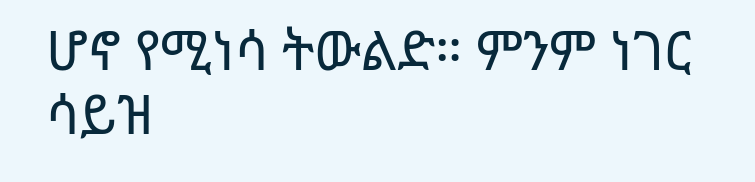ሆኖ የሚነሳ ትውልድ። ምንም ነገር ሳይዝ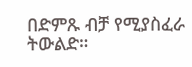በድምጹ ብቻ የሚያስፈራ ትውልድ።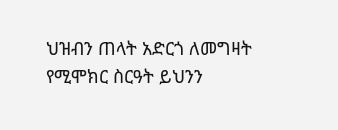ህዝብን ጠላት አድርጎ ለመግዛት የሚሞክር ስርዓት ይህንን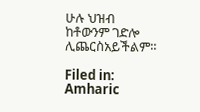ሁሉ ህዝብ ከቶውንም ገድሎ ሊጨርስአይችልም።

Filed in: Amharic